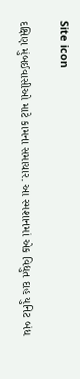Site icon

દક્ષિણ મુંબઈવાસીઓ માટે કામના સમાચાર. આ સ્મશાનમાં એક વિદ્યુત દાહ યુનિટ બંધ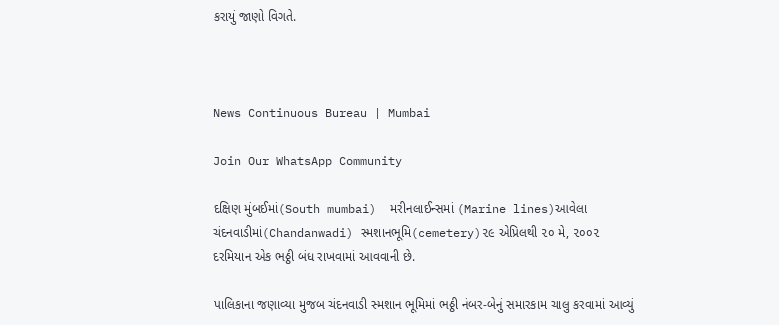કરાયું જાણો વિગતે.



News Continuous Bureau | Mumbai

Join Our WhatsApp Community

દક્ષિણ મુંબઈમાં(South mumbai)  મરીનલાઈન્સમાં (Marine lines)આવેલા ચંદનવાડીમાં(Chandanwadi) સ્મશાનભૂમિ(cemetery)૨૯ એપ્રિલથી ૨૦ મે, ૨૦૦૨  દરમિયાન એક ભઠ્ઠી બંધ રાખવામાં આવવાની છે.

પાલિકાના જણાવ્યા મુજબ ચંદનવાડી સ્મશાન ભૂમિમાં ભઠ્ઠી નંબર-બેનું સમારકામ ચાલુ કરવામાં આવ્યું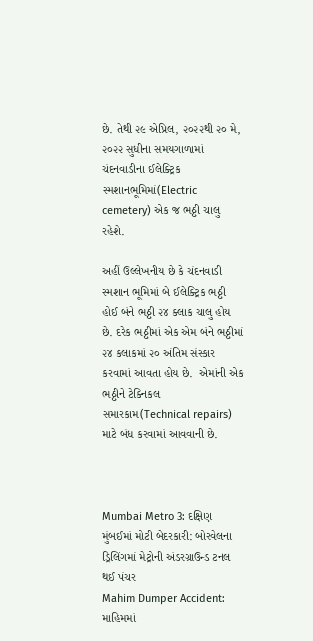છે. તેથી ૨૯ એપ્રિલ, ૨૦૨૨થી ૨૦ મે, ૨૦૨૨ સુધીના સમયગાળામાં ચંદનવાડીના ઈલેક્ટ્રિક સ્મશાનભૂમિમાં(Electric cemetery) એક જ ભઠ્ઠી ચાલુ રહેશે.

અહીં ઉલ્લેખનીય છે કે ચંદનવાડી સ્મશાન ભૂમિમાં બે ઈલેક્ટ્રિક ભઠ્ઠી હોઈ બંને ભઠ્ઠી ૨૪ ક્લાક ચાલુ હોય છે. દરેક ભઠ્ઠીમાં એક એમ બંને ભઠ્ઠીમાં ૨૪ કલાકમાં ૨૦ અંતિમ સંસ્કાર કરવામાં આવતા હોય છે.  એમાંની એક ભઠ્ઠીને ટેક્નિકલ સમારકામ(Technical repairs) માટે બંધ કરવામાં આવવાની છે.



Mumbai Metro 3: દક્ષિણ મુંબઈમાં મોટી બેદરકારી: બોરવેલના ડ્રિલિંગમાં મેટ્રોની અંડરગ્રાઉન્ડ ટનલ થઈ પંચર
Mahim Dumper Accident: માહિમમાં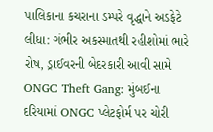પાલિકાના કચરાના ડમ્પરે વૃદ્ધાને અડફેટે લીધા: ગંભીર અકસ્માતથી રહીશોમાં ભારે રોષ, ડ્રાઈવરની બેદરકારી આવી સામે
ONGC Theft Gang: મુંબઈના દરિયામાં ONGC પ્લેટફોર્મ પર ચોરી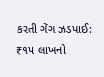કરતી ગેંગ ઝડપાઈ: ₹૧૫ લાખનો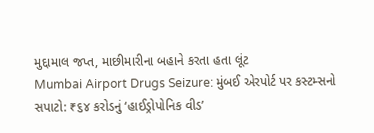મુદ્દામાલ જપ્ત, માછીમારીના બહાને કરતા હતા લૂંટ
Mumbai Airport Drugs Seizure: મુંબઈ એરપોર્ટ પર કસ્ટમ્સનો સપાટો: ₹૬૪ કરોડનું ‘હાઈડ્રોપોનિક વીડ’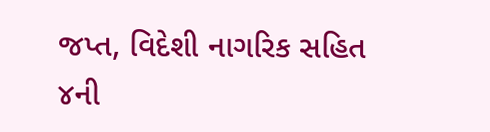જપ્ત, વિદેશી નાગરિક સહિત ૪ની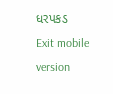ધરપકડ
Exit mobile version